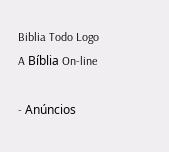Biblia Todo Logo
A Bíblia On-line

- Anúncios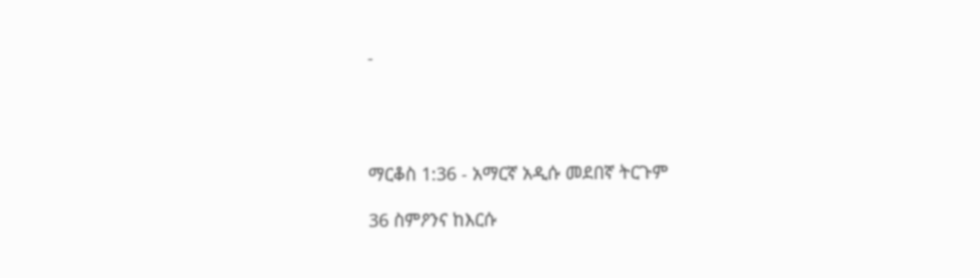-




ማርቆስ 1:36 - አማርኛ አዲሱ መደበኛ ትርጉም

36 ስምዖንና ከእርሱ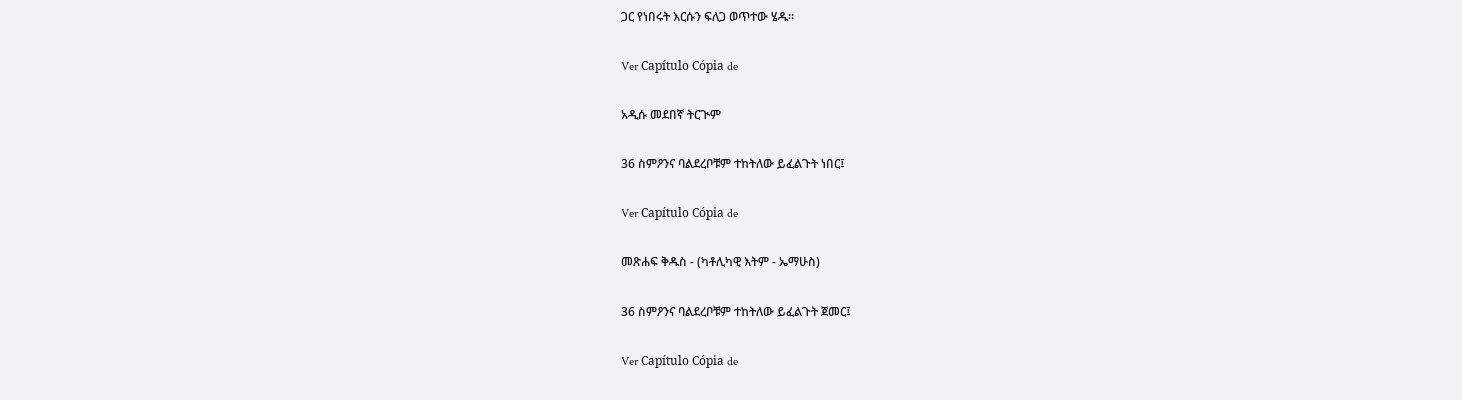ጋር የነበሩት እርሱን ፍለጋ ወጥተው ሄዱ።

Ver Capítulo Cópia de

አዲሱ መደበኛ ትርጒም

36 ስምዖንና ባልደረቦቹም ተከትለው ይፈልጉት ነበር፤

Ver Capítulo Cópia de

መጽሐፍ ቅዱስ - (ካቶሊካዊ እትም - ኤማሁስ)

36 ስምዖንና ባልደረቦቹም ተከትለው ይፈልጉት ጀመር፤

Ver Capítulo Cópia de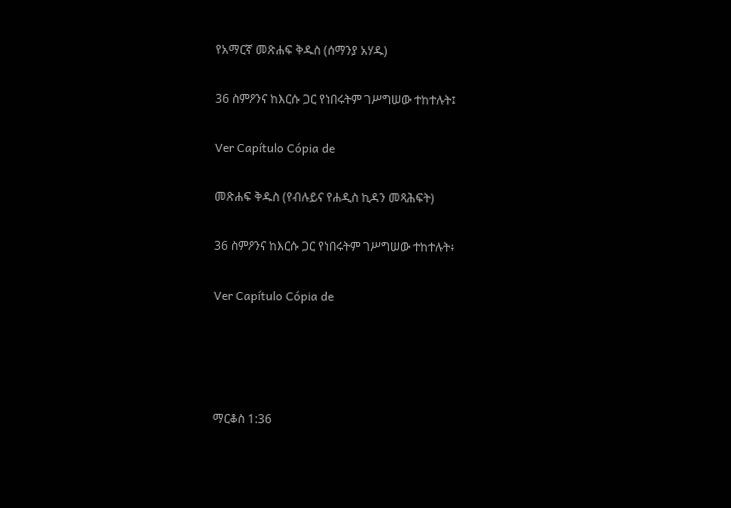የአማርኛ መጽሐፍ ቅዱስ (ሰማንያ አሃዱ)

36 ስምዖንና ከእርሱ ጋር የነበሩትም ገሥግሠው ተከተሉት፤

Ver Capítulo Cópia de

መጽሐፍ ቅዱስ (የብሉይና የሐዲስ ኪዳን መጻሕፍት)

36 ስምዖንና ከእርሱ ጋር የነበሩትም ገሥግሠው ተከተሉት፥

Ver Capítulo Cópia de




ማርቆስ 1:36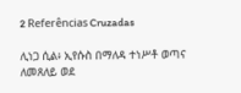2 Referências Cruzadas

ሊነጋ ሲል፥ ኢየሱስ በማለዳ ተነሥቶ ወጣና ለመጸለይ ወደ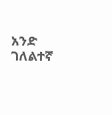አንድ ገለልተኛ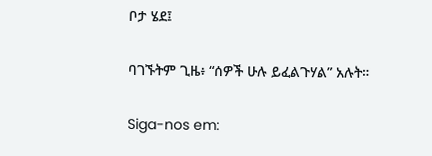ቦታ ሄደ፤


ባገኙትም ጊዜ፥ “ሰዎች ሁሉ ይፈልጉሃል” አሉት።


Siga-nos em: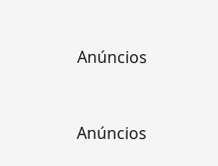Anúncios


Anúncios